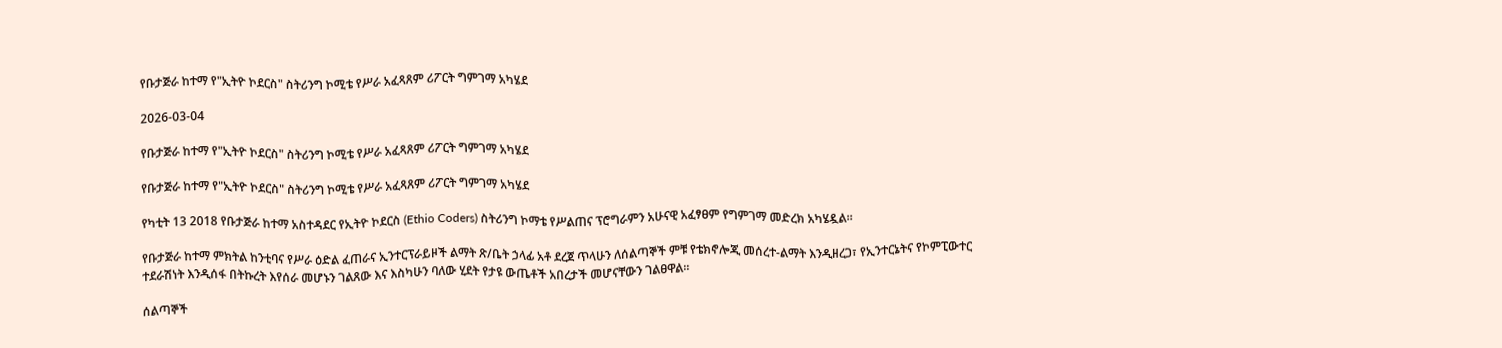የቡታጅራ ከተማ የ"ኢትዮ ኮደርስ" ስትሪንግ ኮሚቴ የሥራ አፈጻጸም ሪፖርት ግምገማ አካሄደ

2026-03-04

የቡታጅራ ከተማ የ"ኢትዮ ኮደርስ" ስትሪንግ ኮሚቴ የሥራ አፈጻጸም ሪፖርት ግምገማ አካሄደ

የቡታጅራ ከተማ የ"ኢትዮ ኮደርስ" ስትሪንግ ኮሚቴ የሥራ አፈጻጸም ሪፖርት ግምገማ አካሄደ

የካቲት 13 2018 የቡታጅራ ከተማ አስተዳደር የኢትዮ ኮደርስ (Ethio Coders) ስትሪንግ ኮማቴ የሥልጠና ፕሮግራምን አሁናዊ አፈፃፀም የግምገማ መድረክ አካሄዷል።

የቡታጅራ ከተማ ምክትል ከንቲባና የሥራ ዕድል ፈጠራና ኢንተርፕራይዞች ልማት ጽ/ቤት ኃላፊ አቶ ደረጀ ጥላሁን ለሰልጣኞች ምቹ የቴክኖሎጂ መሰረተ-ልማት እንዲዘረጋ፣ የኢንተርኔትና የኮምፒውተር ተደራሽነት እንዲሰፋ በትኩረት እየሰራ መሆኑን ገልጸው እና እስካሁን ባለው ሂደት የታዩ ውጤቶች አበረታች መሆናቸውን ገልፀዋል።

ሰልጣኞች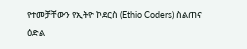የተመቻቸውን የኢትዮ ኮደርስ (Ethio Coders) ስልጠና ዕድል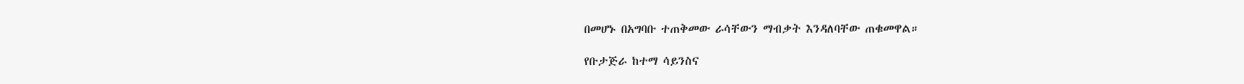በመሆኑ በአግባቡ ተጠቅመው ራሳቸውን ማብቃት እንዳለባቸው ጠቁመዋል።

የቡታጅራ ከተማ ሳይንስና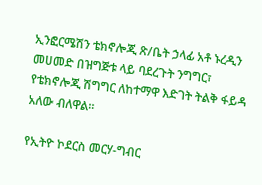ኢንፎርሜሽን ቴክኖሎጂ ጽ/ቤት ኃላፊ አቶ ኑረዲን መሀመድ በዝግጅቱ ላይ ባደረጉት ንግግር፣ የቴክኖሎጂ ሽግግር ለከተማዋ እድገት ትልቅ ፋይዳ አለው ብለዋል።

የኢትዮ ኮደርስ መርሃ-ግብር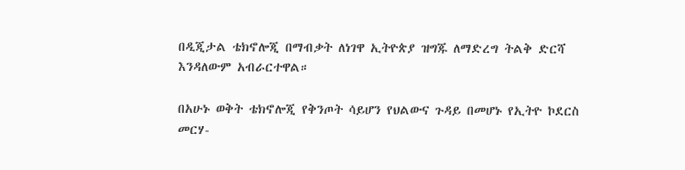በዲጂታል ቴክኖሎጂ በማብቃት ለነገዋ ኢትዮጵያ ዝግጁ ለማድረግ ትልቅ ድርሻ እንዳለውም አብራርተዋል።

በአሁኑ ወቅት ቴክኖሎጂ የቅንጦት ሳይሆን የህልውና ጉዳይ በመሆኑ የኢትዮ ኮደርስ መርሃ-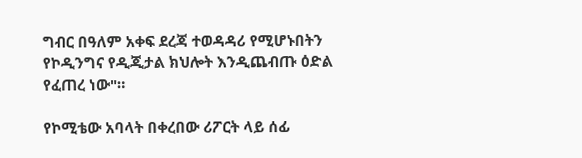ግብር በዓለም አቀፍ ደረጃ ተወዳዳሪ የሚሆኑበትን የኮዲንግና የዲጂታል ክህሎት እንዲጨብጡ ዕድል የፈጠረ ነው"።

የኮሚቴው አባላት በቀረበው ሪፖርት ላይ ሰፊ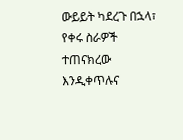ውይይት ካደረጉ በኋላ፣ የቀሩ ስራዎች ተጠናክረው እንዲቀጥሉና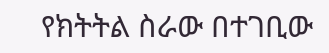የክትትል ስራው በተገቢው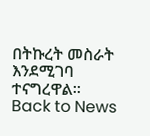በትኩረት መስራት እንደሚገባ ተናግረዋል።
Back to News